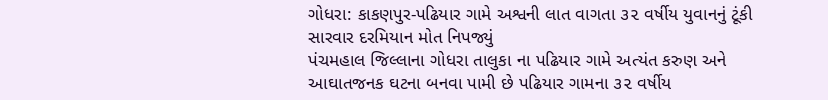ગોધરા: કાકણપુર-પઢિયાર ગામે અશ્વની લાત વાગતા ૩૨ વર્ષીય યુવાનનું ટૂંકી સારવાર દરમિયાન મોત નિપજ્યું
પંચમહાલ જિલ્લાના ગોધરા તાલુકા ના પઢિયાર ગામે અત્યંત કરુણ અને આઘાતજનક ઘટના બનવા પામી છે પઢિયાર ગામના ૩૨ વર્ષીય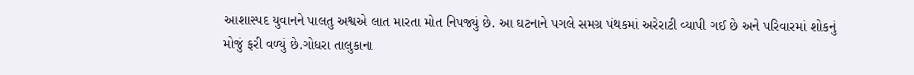આશાસ્પદ યુવાનને પાલતુ અશ્વએ લાત મારતા મોત નિપજ્યું છે. આ ઘટનાને પગલે સમગ્ર પંથકમાં અરેરાટી વ્યાપી ગઈ છે અને પરિવારમાં શોકનું મોજું ફરી વળ્યું છે.ગોધરા તાલુકાના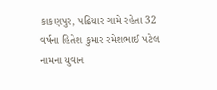કાકણપુર, પઢિયાર ગામે રહેતા 32 વર્ષના હિતેશ કુમાર રમેશભાઈ પટેલ નામના યુવાન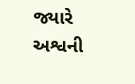જ્યારે અશ્વની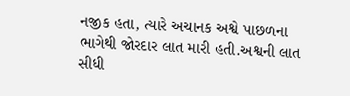નજીક હતા, ત્યારે અચાનક અશ્વે પાછળના ભાગેથી જોરદાર લાત મારી હતી.અશ્વની લાત સીધી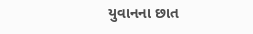યુવાનના છાત